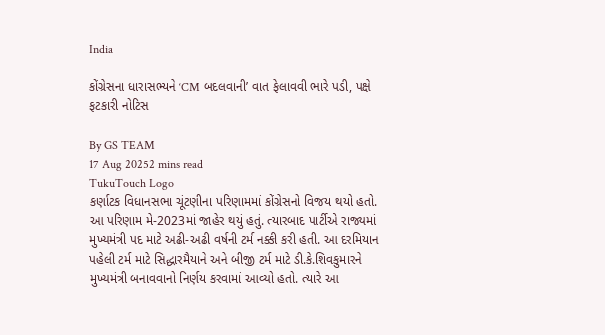India

કોંગ્રેસના ધારાસભ્યને ‘CM બદલવાની’ વાત ફેલાવવી ભારે પડી, પક્ષે ફટકારી નોટિસ

By GS TEAM
17 Aug 20252 mins read
TukuTouch Logo
કર્ણાટક વિધાનસભા ચૂંટણીના પરિણામમાં કોંગ્રેસનો વિજય થયો હતો. આ પરિણામ મે-2023માં જાહેર થયું હતું. ત્યારબાદ પાર્ટીએ રાજ્યમાં મુખ્યમંત્રી પદ માટે અઢી-અઢી વર્ષની ટર્મ નક્કી કરી હતી. આ દરમિયાન પહેલી ટર્મ માટે સિદ્ધારમૈયાને અને બીજી ટર્મ માટે ડી.કે.શિવકુમારને મુખ્યમંત્રી બનાવવાનો નિર્ણય કરવામાં આવ્યો હતો. ત્યારે આ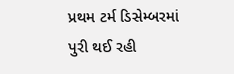પ્રથમ ટર્મ ડિસેમ્બરમાં પુરી થઈ રહી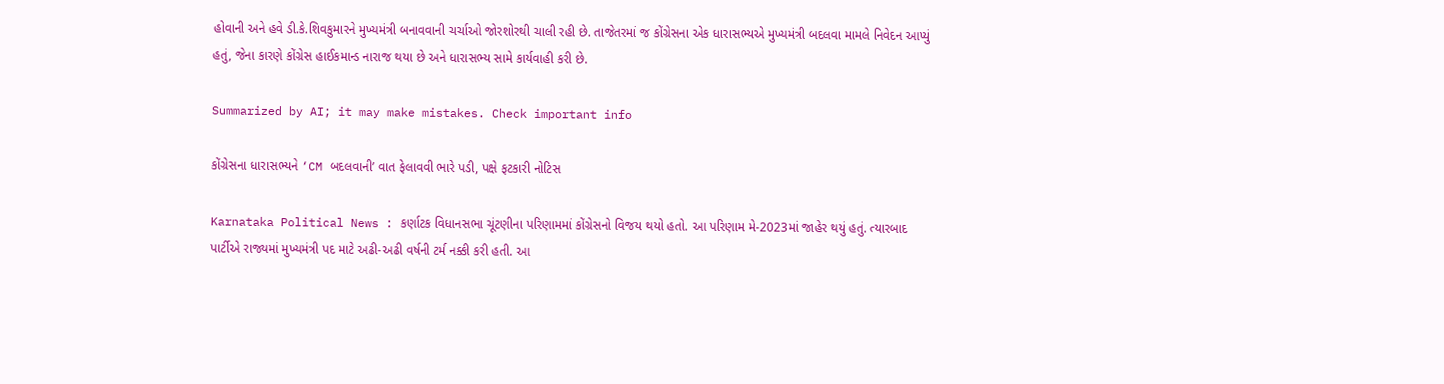હોવાની અને હવે ડી.કે.શિવકુમારને મુખ્યમંત્રી બનાવવાની ચર્ચાઓ જોરશોરથી ચાલી રહી છે. તાજેતરમાં જ કોંગ્રેસના એક ધારાસભ્યએ મુખ્યમંત્રી બદલવા મામલે નિવેદન આપ્યું હતું, જેના કારણે કોંગ્રેસ હાઈકમાન્ડ નારાજ થયા છે અને ધારાસભ્ય સામે કાર્યવાહી કરી છે.

Summarized by AI; it may make mistakes. Check important info

કોંગ્રેસના ધારાસભ્યને ‘CM બદલવાની’ વાત ફેલાવવી ભારે પડી, પક્ષે ફટકારી નોટિસ

Karnataka Political News : કર્ણાટક વિધાનસભા ચૂંટણીના પરિણામમાં કોંગ્રેસનો વિજય થયો હતો. આ પરિણામ મે-2023માં જાહેર થયું હતું. ત્યારબાદ પાર્ટીએ રાજ્યમાં મુખ્યમંત્રી પદ માટે અઢી-અઢી વર્ષની ટર્મ નક્કી કરી હતી. આ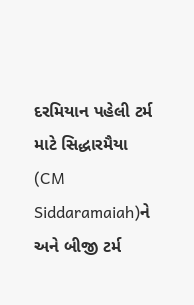દરમિયાન પહેલી ટર્મ માટે સિદ્ધારમૈયા (CM Siddaramaiah)ને અને બીજી ટર્મ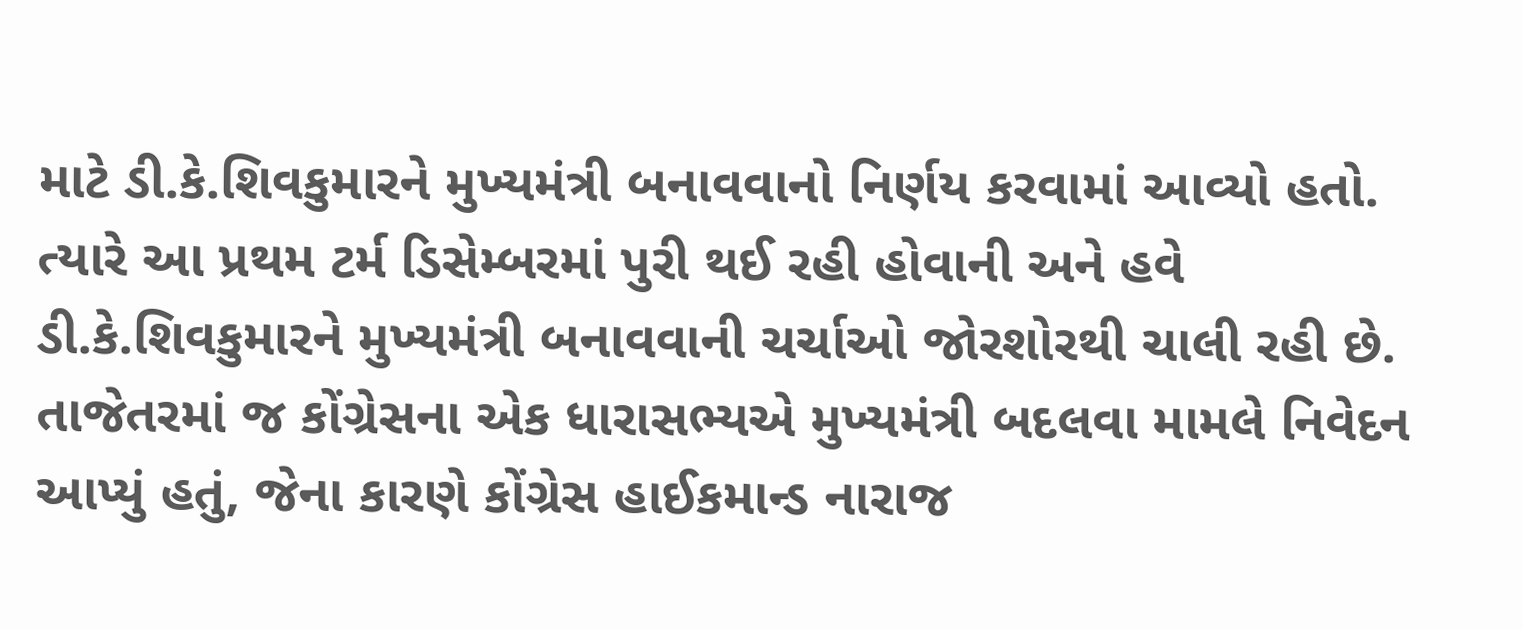માટે ડી.કે.શિવકુમારને મુખ્યમંત્રી બનાવવાનો નિર્ણય કરવામાં આવ્યો હતો. ત્યારે આ પ્રથમ ટર્મ ડિસેમ્બરમાં પુરી થઈ રહી હોવાની અને હવે ડી.કે.શિવકુમારને મુખ્યમંત્રી બનાવવાની ચર્ચાઓ જોરશોરથી ચાલી રહી છે. તાજેતરમાં જ કોંગ્રેસના એક ધારાસભ્યએ મુખ્યમંત્રી બદલવા મામલે નિવેદન આપ્યું હતું, જેના કારણે કોંગ્રેસ હાઈકમાન્ડ નારાજ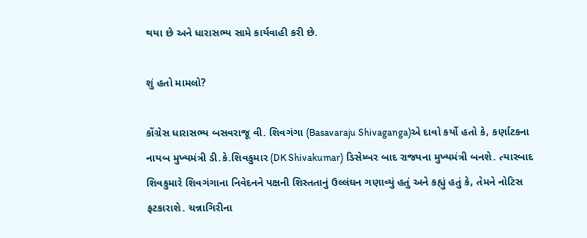થયા છે અને ધારાસભ્ય સામે કાર્યવાહી કરી છે.

શું હતો મામલો?

કોંગ્રેસ ધારાસભ્ય બસવરાજૂ વી. શિવગંગા (Basavaraju Shivaganga)એ દાવો કર્યો હતો કે, કર્ણાટકના નાયબ મુખ્યમંત્રી ડી.કે.શિવકુમાર (DK Shivakumar) ડિસેમ્બર બાદ રાજ્યના મુખ્યમંત્રી બનશે. ત્યારબાદ શિવકુમારે શિવગંગાના નિવેદનને પક્ષની શિસ્તતાનું ઉલ્લંઘન ગણાવ્યું હતું અને કહ્યું હતું કે, તેમને નોટિસ ફટકારાશે. ચન્નાગિરીના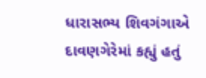ધારાસભ્ય શિવગંગાએ દાવણગેરેમાં કહ્યું હતું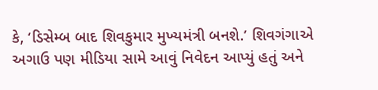કે, ‘ડિસેમ્બ બાદ શિવકુમાર મુખ્યમંત્રી બનશે.’ શિવગંગાએ અગાઉ પણ મીડિયા સામે આવું નિવેદન આપ્યું હતું અને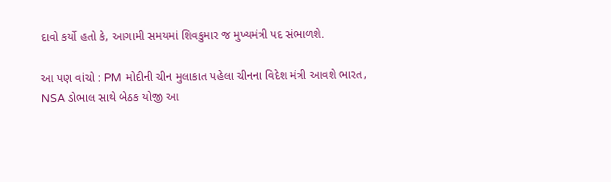દાવો કર્યો હતો કે, આગામી સમયમાં શિવકુમાર જ મુખ્યમંત્રી પદ સંભાળશે.

આ પણ વાંચો : PM મોદીની ચીન મુલાકાત પહેલા ચીનના વિદેશ મંત્રી આવશે ભારત, NSA ડોભાલ સાથે બેઠક યોજી આ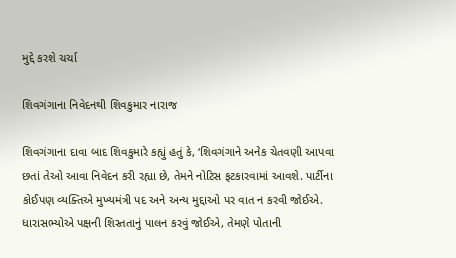મુદ્દે કરશે ચર્ચા

શિવગંગાના નિવેદનથી શિવકુમાર નારાજ

શિવગંગાના દાવા બાદ શિવકુમારે કહ્યું હતું કે, ‘શિવગંગાને અનેક ચેતવણી આપવા છતાં તેઓ આવા નિવેદન કરી રહ્યા છે, તેમને નોટિસ ફટકારવામાં આવશે. પાર્ટીના કોઈપણ વ્યક્તિએ મુખ્યમંત્રી પદ અને અન્ય મુદ્દાઓ પર વાત ન કરવી જોઈએ. ધારાસભ્યોએ પક્ષની શિસ્તતાનું પાલન કરવું જોઈએ, તેમણે પોતાની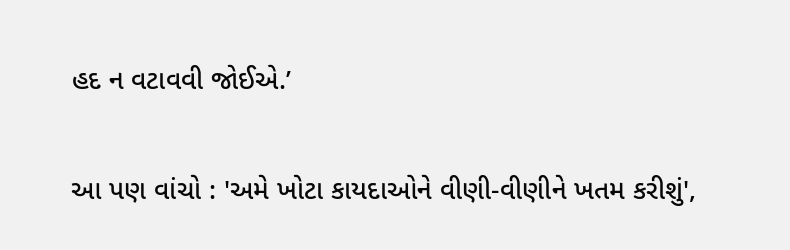હદ ન વટાવવી જોઈએ.’

આ પણ વાંચો : 'અમે ખોટા કાયદાઓને વીણી-વીણીને ખતમ કરીશું',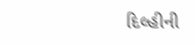દિલ્હીની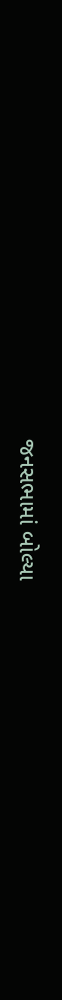જનસભામાં બોલ્યા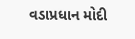વડાપ્રધાન મોદી